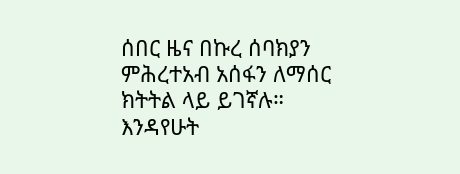ሰበር ዜና በኩረ ሰባክያን ምሕረተአብ አሰፋን ለማሰር ክትትል ላይ ይገኛሉ። እንዳየሁት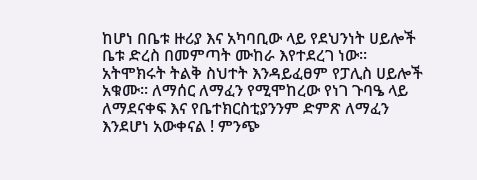ከሆነ በቤቱ ዙሪያ እና አካባቢው ላይ የደህንነት ሀይሎች ቤቱ ድረስ በመምጣት ሙከራ እየተደረገ ነው። አትሞክሩት ትልቅ ስህተት እንዳይፈፀም የፓሊስ ሀይሎች አቁሙ። ለማሰር ለማፈን የሚሞከረው የነገ ጉባዔ ላይ ለማደናቀፍ እና የቤተክርስቲያንንም ድምጽ ለማፈን እንደሆነ አውቀናል ! ምንጭ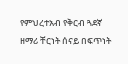የምህረተአብ የቅርብ ጓደኛ ዘማሪ ቸርነት ሰናይ በፍጥነት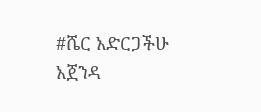#ሼር አድርጋችሁ አጀንዳ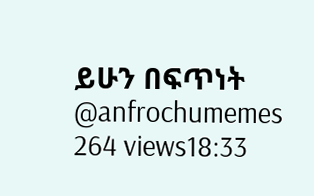ይሁን በፍጥነት @anfrochumemes 264 views18:33